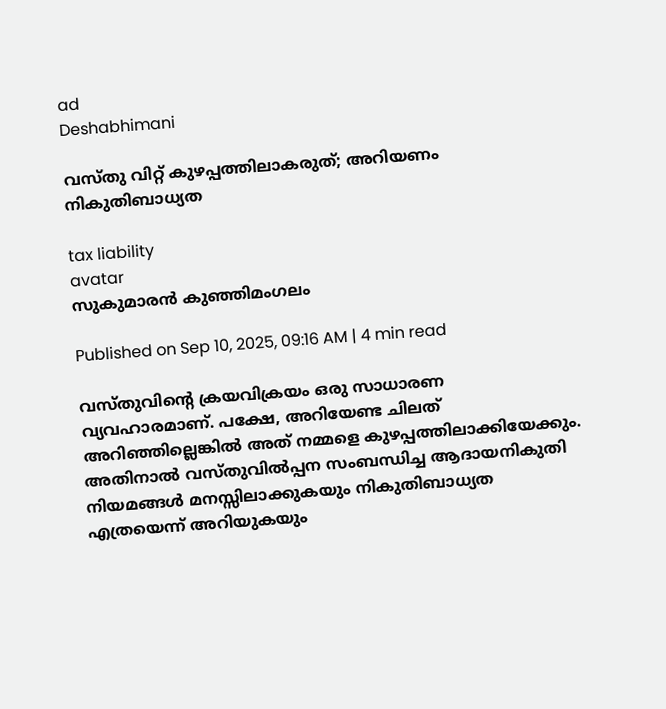ad
Deshabhimani

വസ്തു വിറ്റ് കുഴപ്പത്തിലാകരുത്; അറിയണം നികുതിബാധ്യത

tax liability
avatar
സുകുമാരൻ കുഞ്ഞിമംഗലം

Published on Sep 10, 2025, 09:16 AM | 4 min read

വസ്തുവിന്റെ ക്രയവിക്രയം ഒരു സാധാരണ വ്യവഹാരമാണ്. പക്ഷേ, അറിയേണ്ട ചിലത് അറിഞ്ഞില്ലെങ്കില്‍ അത് നമ്മളെ കുഴപ്പത്തിലാക്കിയേക്കും. അതിനാല്‍ വസ്തുവില്‍പ്പന സംബന്ധിച്ച ആദായനികുതി നിയമങ്ങള്‍ മനസ്സിലാക്കുകയും നികുതിബാധ്യത എത്രയെന്ന് അറിയുകയും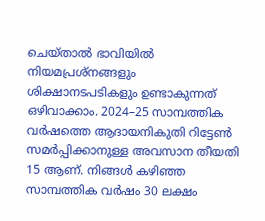ചെയ്താല്‍ ഭാവിയില്‍ നിയമപ്രശ്നങ്ങളും ശിക്ഷാനടപടികളും ഉണ്ടാകുന്നത് ഒഴിവാക്കാം. 2024–25 സാമ്പത്തിക വര്‍ഷത്തെ ആദായനികുതി റിട്ടേണ്‍ സമര്‍പ്പിക്കാനുള്ള അവസാന തീയതി 15 ആണ്. നിങ്ങള്‍ കഴിഞ്ഞ സാമ്പത്തിക വര്‍ഷം 30 ലക്ഷം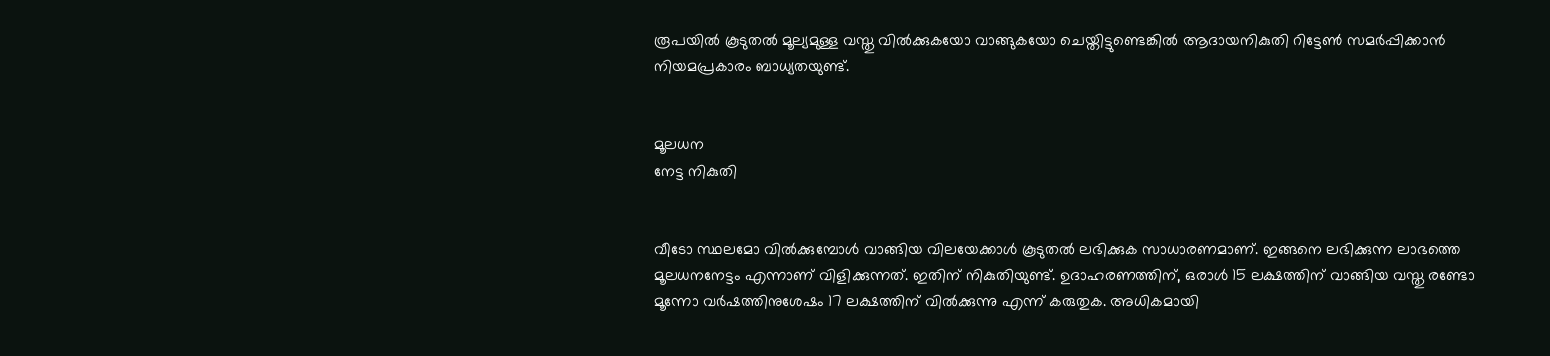രൂപയിൽ കൂടുതൽ മൂല്യമുള്ള വസ്തു വിൽക്കുകയോ വാങ്ങുകയോ ചെയ്തിട്ടുണ്ടെങ്കില്‍ ആദായനികുതി റിട്ടേണ്‍ സമര്‍പ്പിക്കാന്‍ നിയമപ്രകാരം ബാധ്യതയുണ്ട്.


മൂലധന
നേട്ട നികുതി


വീടോ സ്ഥലമോ വിൽക്കുമ്പോൾ വാങ്ങിയ വിലയേക്കാൾ കൂടുതൽ ലഭിക്കുക സാധാരണമാണ്. ഇങ്ങനെ ലഭിക്കുന്ന ലാഭത്തെ മൂലധനനേട്ടം എന്നാണ് വിളിക്കുന്നത്. ഇതിന് നികുതിയുണ്ട്. ഉദാഹരണത്തിന്, ഒരാൾ 15 ലക്ഷത്തിന് വാങ്ങിയ വസ്തു രണ്ടോ മൂന്നോ വർഷത്തിനുശേഷം 17 ലക്ഷത്തിന് വിൽക്കുന്നു എന്ന് കരുതുക. അധികമായി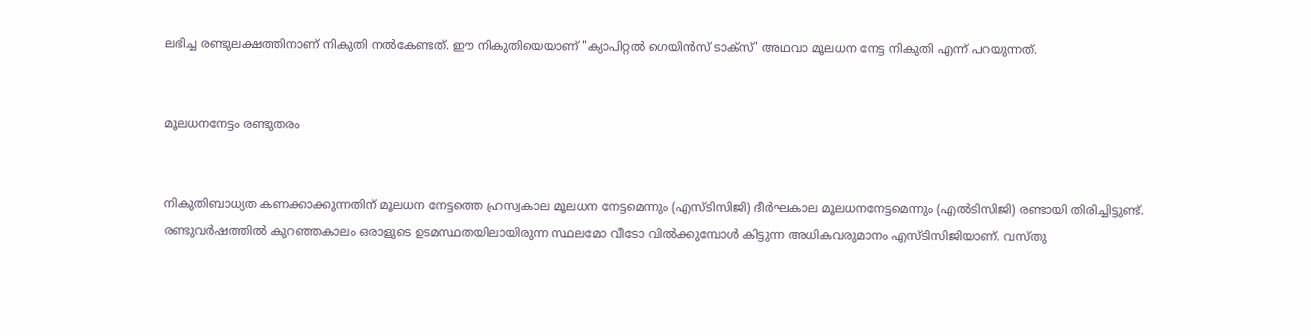ലഭിച്ച രണ്ടുലക്ഷത്തിനാണ് നികുതി നല്‍കേണ്ടത്. ഈ നികുതിയെയാണ് "ക്യാപിറ്റൽ ഗെയിൻസ് ടാക്സ്' അഥവാ മൂലധന നേട്ട നികുതി എന്ന് പറയുന്നത്.


മൂലധനനേട്ടം രണ്ടുതരം


നികുതിബാധ്യത കണക്കാക്കുന്നതിന് മൂലധന നേട്ടത്തെ ഹ്രസ്വകാല മൂലധന നേട്ടമെന്നും (എസ്ടിസിജി) ദീർഘകാല മൂലധനനേട്ടമെന്നും (എല്‍ടിസിജി) രണ്ടായി തിരിച്ചിട്ടുണ്ട്. രണ്ടുവർഷത്തില്‍ കുറഞ്ഞകാലം ഒരാളുടെ ഉടമസ്ഥതയിലായിരുന്ന സ്ഥലമോ വീടോ വിൽക്കുമ്പോൾ കിട്ടുന്ന അധികവരുമാനം എസ്ടിസിജിയാണ്. വസ്തു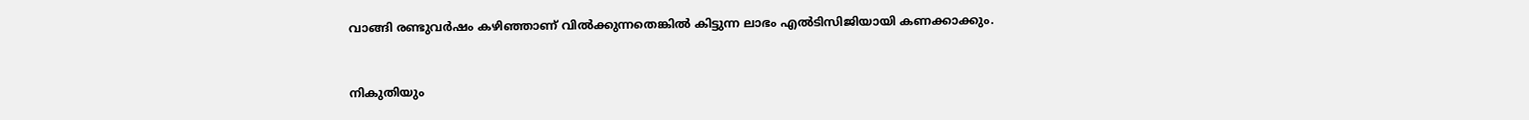വാങ്ങി രണ്ടുവർഷം കഴിഞ്ഞാണ് വിൽക്കുന്നതെങ്കില്‍ കിട്ടുന്ന ലാഭം എല്‍ടിസിജിയായി കണക്കാക്കും.


നികുതിയും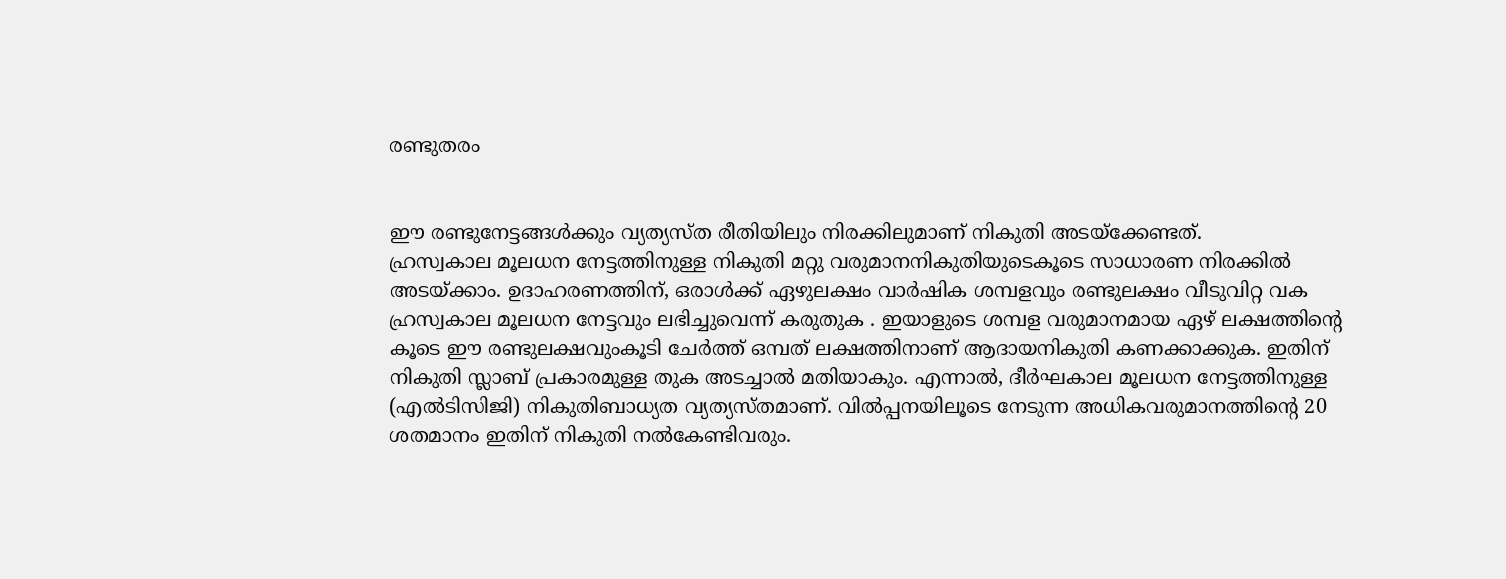രണ്ടുതരം


ഈ രണ്ടുനേട്ടങ്ങള്‍ക്കും വ്യത്യസ്ത രീതിയിലും നിരക്കിലുമാണ് നികുതി അടയ്ക്കേണ്ടത്.
ഹ്രസ്വകാല മൂലധന നേട്ടത്തിനുള്ള നികുതി മറ്റു വരുമാനനികുതിയുടെകൂടെ സാധാരണ നിരക്കില്‍ അടയ്ക്കാം. ഉദാഹരണത്തിന്, ഒരാൾക്ക് ഏഴുലക്ഷം വാർഷിക ശമ്പളവും രണ്ടുലക്ഷം വീടുവിറ്റ വക ഹ്രസ്വകാല മൂലധന നേട്ടവും ലഭിച്ചുവെന്ന് കരുതുക . ഇയാളുടെ ശമ്പള വരുമാനമായ ഏഴ് ലക്ഷത്തിന്റെ കൂടെ ഈ രണ്ടുലക്ഷവുംകൂടി ചേർത്ത് ഒമ്പത് ലക്ഷത്തിനാണ് ആദായനികുതി കണക്കാക്കുക. ഇതിന് നികുതി സ്ലാബ് പ്രകാരമുള്ള തുക അടച്ചാൽ മതിയാകും. എന്നാൽ, ദീർഘകാല മൂലധന നേട്ടത്തിനുള്ള (എല്‍ടിസിജി) നികുതിബാധ്യത വ്യത്യസ്തമാണ്. വിൽപ്പനയിലൂടെ നേടുന്ന അധികവരുമാനത്തിന്റെ 20 ശതമാനം ഇതിന് നികുതി നല്‍കേണ്ടിവരും.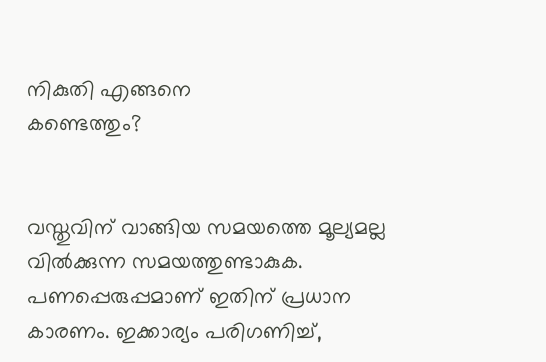നികുതി എങ്ങനെ
കണ്ടെത്തും?


വസ്തുവിന് വാങ്ങിയ സമയത്തെ മൂല്യമല്ല വില്‍ക്കുന്ന സമയത്തുണ്ടാകുക. പണപ്പെരുപ്പമാണ് ഇതിന് പ്രധാന കാരണം. ഇക്കാര്യം പരിഗണിച്ച്,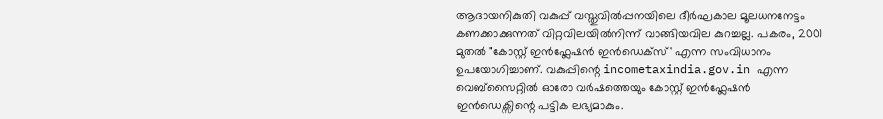ആദായനികുതി വകുപ്പ് വസ്തുവില്‍പ്പനയിലെ ദീർഘകാല മൂലധനനേട്ടം കണക്കാക്കുന്നത് വിറ്റവിലയിൽനിന്ന് വാങ്ങിയവില കുറച്ചല്ല. പകരം, 2001 മുതൽ "കോസ്റ്റ് ഇന്‍ഫ്ലേഷന്‍ ഇന്‍ഡെക്സ്' എന്ന സംവിധാനം ഉപയോഗിച്ചാണ്. വകുപ്പിന്റെ incometaxindia.gov.in എന്ന വെബ്സൈറ്റിൽ ഓരോ വര്‍ഷത്തെയും കോസ്റ്റ് ഇന്‍ഫ്ലേഷന്‍ ഇന്‍ഡെക്സിന്റെ പട്ടിക ലഭ്യമാകും.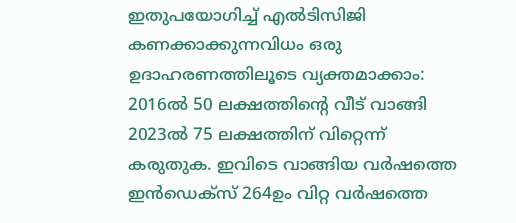ഇതുപയോഗിച്ച് എല്‍ടിസിജി കണക്കാക്കുന്നവിധം ഒരു ഉദാഹരണത്തിലൂടെ വ്യക്തമാക്കാം: 2016ൽ 50 ലക്ഷത്തിന്റെ വീട് വാങ്ങി 2023ൽ 75 ലക്ഷത്തിന് വിറ്റെന്ന് കരുതുക. ഇവിടെ വാങ്ങിയ വർഷത്തെ ഇന്‍ഡെക്സ് 264ഉം വിറ്റ വർഷത്തെ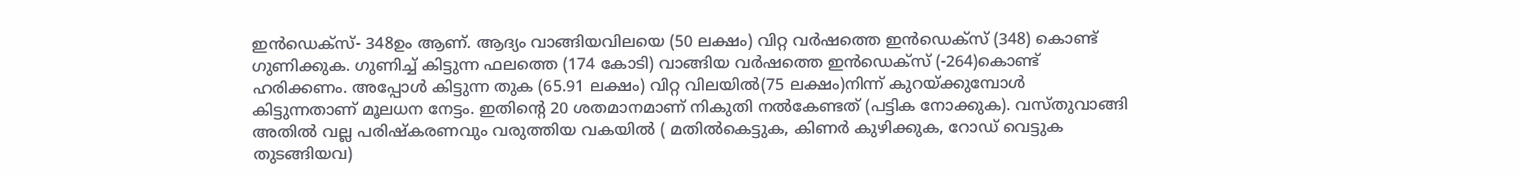ഇന്‍ഡെക്സ്- 348ഉം ആണ്. ആദ്യം വാങ്ങിയവിലയെ (50 ലക്ഷം) വിറ്റ വർഷത്തെ ഇന്‍ഡെക്സ് (348) കൊണ്ട് ഗുണിക്കുക. ഗുണിച്ച് കിട്ടുന്ന ഫലത്തെ (174 കോടി) വാങ്ങിയ വർഷത്തെ ഇന്‍ഡെക്സ് (-264)കൊണ്ട് ഹരിക്കണം. അപ്പോള്‍ കിട്ടുന്ന തുക (65.91 ലക്ഷം) വിറ്റ വിലയിൽ(75 ലക്ഷം)നിന്ന് കുറയ്ക്കുമ്പോള്‍ കിട്ടുന്നതാണ് മൂലധന നേട്ടം. ഇതിന്റെ 20 ശതമാനമാണ് നികുതി നല്‍കേണ്ടത് (പട്ടിക നോക്കുക). വസ്തുവാങ്ങി അതിൽ വല്ല പരിഷ്കരണവും വരുത്തിയ വകയിൽ ( മതിൽകെട്ടുക, കിണർ കുഴിക്കുക, റോഡ് വെട്ടുക തുടങ്ങിയവ)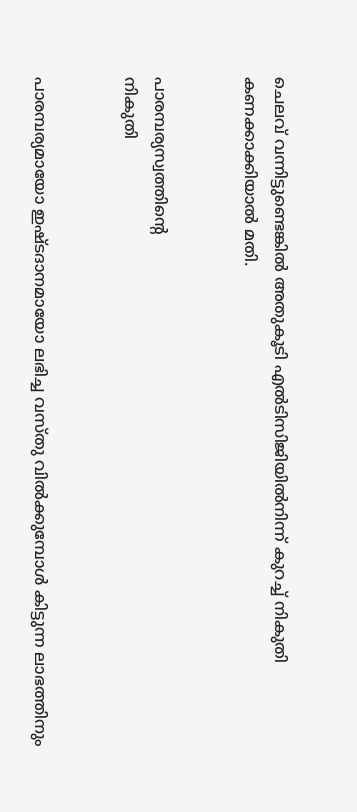ചെലവ് വന്നിട്ടുണ്ടെങ്കിൽ അതുകൂടി എല്‍ടിസിജിയില്‍നിന്ന് കുറച്ച് നികുതി കണക്കാക്കിയാൽ മതി.


പാരമ്പര്യസ്വത്തിന്റെ
നികുതി


പാരമ്പര്യമായോ ഇഷ്ടദാനമായോ ലഭിച്ച വസ്തു വില്‍ക്കുമ്പോള്‍ കിട്ടുന്ന ലാഭത്തിനും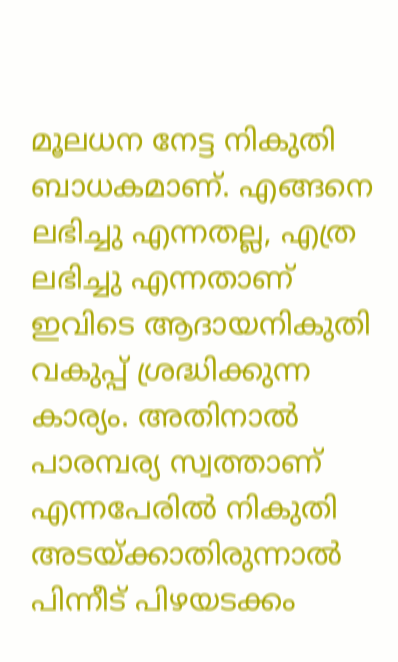മൂലധന നേട്ട നികുതി ബാധകമാണ്. എങ്ങനെ ലഭിച്ചു എന്നതല്ല, എത്ര ലഭിച്ചു എന്നതാണ് ഇവിടെ ആദായനികുതി വകുപ്പ് ശ്രദ്ധിക്കുന്ന കാര്യം. അതിനാല്‍ പാരമ്പര്യ സ്വത്താണ് എന്നപേരില്‍ നികുതി അടയ്ക്കാതിരുന്നാല്‍ പിന്നീട് പിഴയടക്കം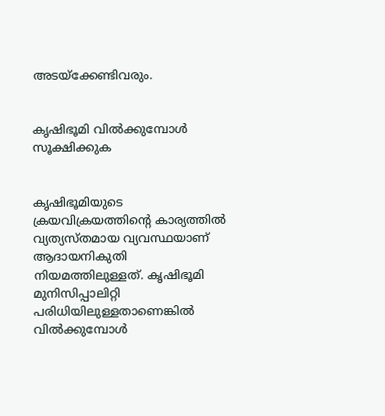അടയ്ക്കേണ്ടിവരും.


കൃഷിഭൂമി വില്‍ക്കുമ്പോള്‍ സൂക്ഷിക്കുക


കൃഷിഭൂമിയുടെ ക്രയവിക്രയത്തിന്റെ കാര്യത്തില്‍ വ്യത്യസ്തമായ വ്യവസ്ഥയാണ് ആദായനികുതി നിയമത്തിലുള്ളത്. കൃഷിഭൂമി മുനിസിപ്പാലിറ്റി പരിധിയിലുള്ളതാണെങ്കില്‍ വില്‍ക്കുമ്പോള്‍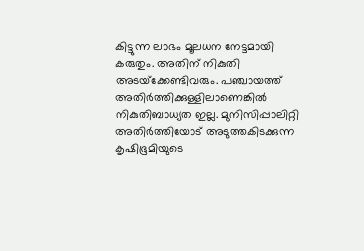കിട്ടുന്ന ലാഭം മൂലധന നേട്ടമായി കരുതും. അതിന് നികുതി അടയ്‌ക്കേണ്ടിവരും. പഞ്ചായത്ത് അതിർത്തിക്കുള്ളിലാണെങ്കില്‍ നികുതിബാധ്യത ഇല്ല. മുനിസിപ്പാലിറ്റി അതിര്‍ത്തിയോട് അടുത്തകിടക്കുന്ന കൃഷിഭൂമിയുടെ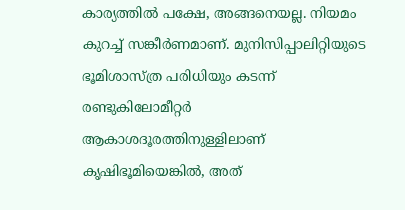കാര്യത്തില്‍ പക്ഷേ, അങ്ങനെയല്ല. നിയമം കുറച്ച് സങ്കീര്‍ണമാണ്. മുനിസിപ്പാലിറ്റിയുടെ ഭൂമിശാസ്ത്ര പരിധിയും കടന്ന് രണ്ടുകിലോമീറ്റർ ആകാശദൂരത്തിനുള്ളിലാണ് കൃഷിഭൂമിയെങ്കില്‍, അത്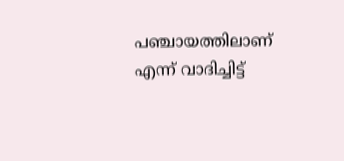പഞ്ചായത്തിലാണ് എന്ന്‌ വാദിച്ചിട്ട്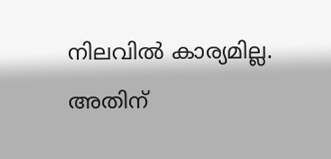നിലവില്‍ കാര്യമില്ല. അതിന്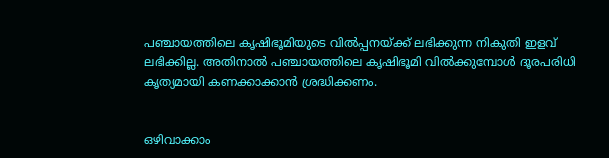പഞ്ചായത്തിലെ കൃഷിഭൂമിയുടെ വില്‍പ്പനയ്ക്ക് ലഭിക്കുന്ന നികുതി ഇളവ് ലഭിക്കില്ല. അതിനാല്‍ പഞ്ചായത്തിലെ കൃഷിഭൂമി വില്‍ക്കുമ്പോള്‍ ദൂരപരിധി കൃത്യമായി കണക്കാക്കാന്‍ ശ്രദ്ധിക്കണം.


ഒഴിവാക്കാം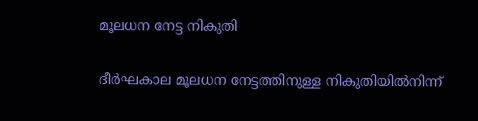മൂലധന നേട്ട നികുതി


ദീർഘകാല മൂലധന നേട്ടത്തിനുള്ള നികുതിയിൽനിന്ന്‌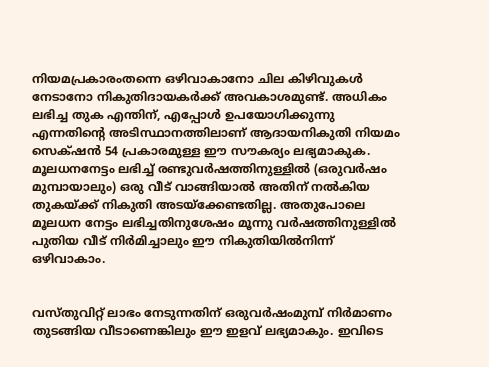നിയമപ്രകാരംതന്നെ ഒഴിവാകാനോ ചില കിഴിവുകൾ നേടാനോ നികുതിദായകര്‍ക്ക് അവകാശമുണ്ട്. അധികം ലഭിച്ച തുക എന്തിന്, എപ്പോള്‍ ഉപയോഗിക്കുന്നു എന്നതിന്റെ അടിസ്ഥാനത്തിലാണ് ആദായനികുതി നിയമം സെക്‌ഷന്‍ 54 പ്രകാരമുള്ള ഈ സൗകര്യം ലഭ്യമാകുക. മൂലധനനേട്ടം ലഭിച്ച് രണ്ടുവര്‍ഷത്തിനുള്ളില്‍ (ഒരുവർഷം മുമ്പായാലും) ഒരു വീട് വാങ്ങിയാല്‍ അതിന് നല്‍കിയ തുകയ്ക്ക് നികുതി അടയ്ക്കേണ്ടതില്ല. അതുപോലെ മൂലധന നേട്ടം ലഭിച്ചതിനുശേഷം മൂന്നു വർഷത്തിനുള്ളിൽ പുതിയ വീട് നിർമിച്ചാലും ഈ നികുതിയിൽനിന്ന് ഒഴിവാകാം.


വസ്തുവിറ്റ് ലാഭം നേടുന്നതിന് ഒരുവർഷംമുമ്പ് നിര്‍മാണം തുടങ്ങിയ വീടാണെങ്കിലും ഈ ഇളവ് ലഭ്യമാകും. ഇവിടെ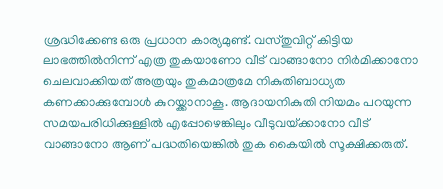ശ്രദ്ധിക്കേണ്ട ഒരു പ്രധാന കാര്യമുണ്ട്. വസ്തുവിറ്റ് കിട്ടിയ ലാഭത്തിൽനിന്ന് എത്ര തുകയാണോ വീട് വാങ്ങാനോ നിർമിക്കാനോ ചെലവാക്കിയത് അത്രയും തുകമാത്രമേ നികുതിബാധ്യത കണക്കാക്കുമ്പോള്‍ കുറയ്ക്കാനാകൂ. ആദായനികുതി നിയമം പറയുന്ന സമയപരിധിക്കുള്ളിൽ എപ്പോഴെങ്കിലും വീടുവയ്‌ക്കാനോ വീട് വാങ്ങാനോ ആണ് പദ്ധതിയെങ്കില്‍ തുക കൈയിൽ സൂക്ഷിക്കരുത്.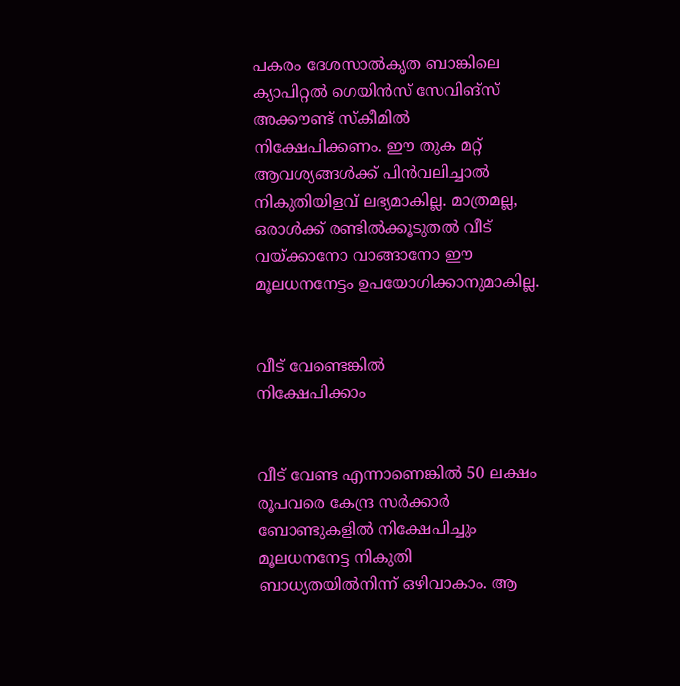പകരം ദേശസാൽകൃത ബാങ്കിലെ ക്യാപിറ്റൽ ഗെയിൻസ് സേവിങ്സ് അക്കൗണ്ട് സ്‌കീമിൽ നിക്ഷേപിക്കണം. ഈ തുക മറ്റ് ആവശ്യങ്ങൾക്ക് പിൻവലിച്ചാൽ നികുതിയിളവ് ലഭ്യമാകില്ല. മാത്രമല്ല, ഒരാൾക്ക് രണ്ടിൽക്കൂടുതൽ വീട്‌ വയ്‌ക്കാനോ വാങ്ങാനോ ഈ മൂലധനനേട്ടം ഉപയോഗിക്കാനുമാകില്ല.


വീട് വേണ്ടെങ്കില്‍
നിക്ഷേപിക്കാം


വീട് വേണ്ട എന്നാണെങ്കില്‍ 50 ലക്ഷം രൂപവരെ കേന്ദ്ര സര്‍ക്കാര്‍ ബോണ്ടുകളിൽ നിക്ഷേപിച്ചും മൂലധനനേട്ട നികുതി ബാധ്യതയില്‍നിന്ന്‌ ഒഴിവാകാം. ആ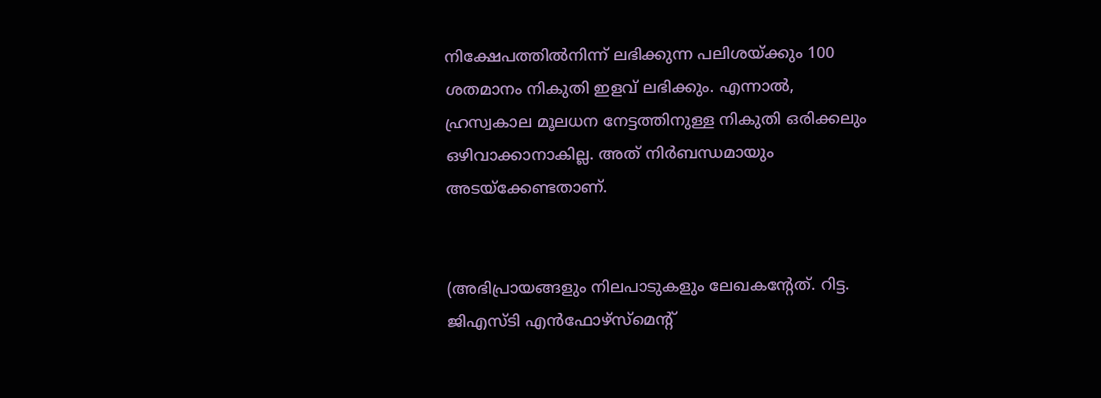നിക്ഷേപത്തില്‍നിന്ന്‌ ലഭിക്കുന്ന പലിശയ്ക്കും 100 ശതമാനം നികുതി ഇളവ് ലഭിക്കും. എന്നാല്‍, ഹ്രസ്വകാല മൂലധന നേട്ടത്തിനുള്ള നികുതി ഒരിക്കലും ഒഴിവാക്കാനാകില്ല. അത് നിർബന്ധമായും അടയ്‌ക്കേണ്ടതാണ്.


(അഭിപ്രായങ്ങളും നിലപാടുകളും ലേഖകന്റേത്. റിട്ട. ജിഎസ്ടി എൻഫോഴ്‌സ്‌മെന്റ്‌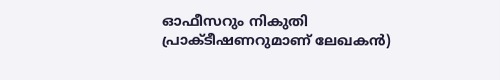ഓഫീസറും നികുതി പ്രാക്ടീഷണറുമാണ് ലേഖകൻ)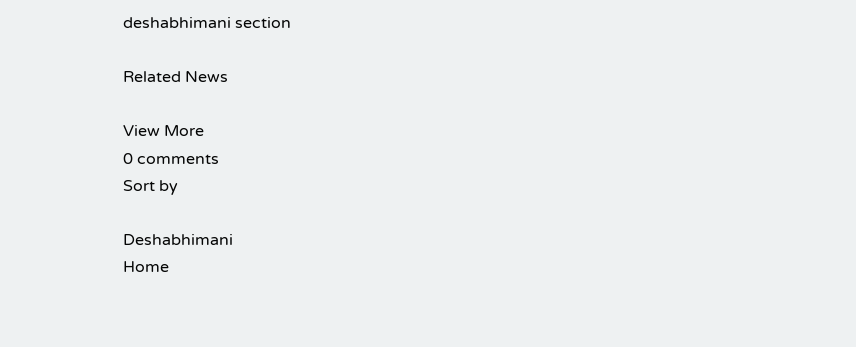deshabhimani section

Related News

View More
0 comments
Sort by

Deshabhimani
Home